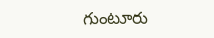గుంటూరు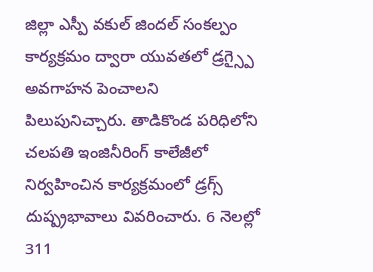జిల్లా ఎస్పీ వకుల్ జిందల్ సంకల్పం కార్యక్రమం ద్వారా యువతలో డ్రగ్స్పై అవగాహన పెంచాలని పిలుపునిచ్చారు. తాడికొండ పరిధిలోని చలపతి ఇంజినీరింగ్ కాలేజీలో నిర్వహించిన కార్యక్రమంలో డ్రగ్స్ దుష్ప్రభావాలు వివరించారు. 6 నెలల్లో 311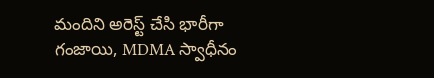మందిని అరెస్ట్ చేసి భారీగా గంజాయి, MDMA స్వాధీనం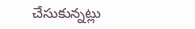చేసుకున్నట్లు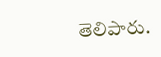తెలిపారు.